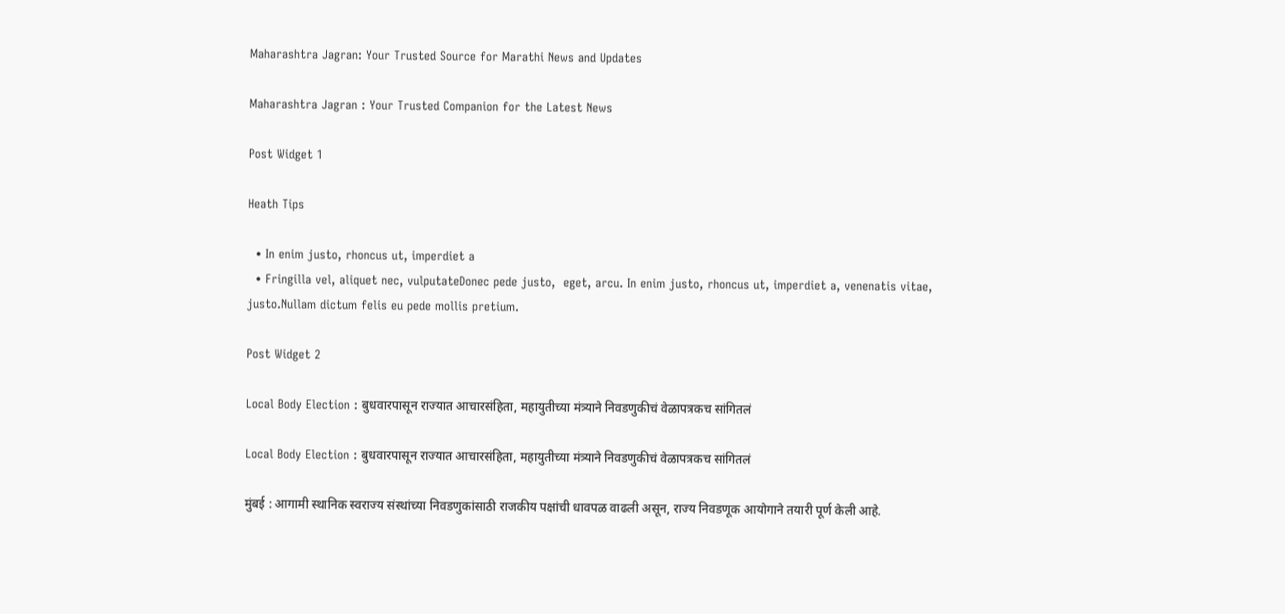Maharashtra Jagran: Your Trusted Source for Marathi News and Updates

Maharashtra Jagran : Your Trusted Companion for the Latest News

Post Widget 1

Heath Tips

  • In enim justo, rhoncus ut, imperdiet a
  • Fringilla vel, aliquet nec, vulputateDonec pede justo,  eget, arcu. In enim justo, rhoncus ut, imperdiet a, venenatis vitae, justo.Nullam dictum felis eu pede mollis pretium.

Post Widget 2

Local Body Election : बुधवारपासून राज्यात आचारसंहिता, महायुतीच्या मंत्र्याने निवडणुकीचं वेळापत्रकच सांगितलं

Local Body Election : बुधवारपासून राज्यात आचारसंहिता, महायुतीच्या मंत्र्याने निवडणुकीचं वेळापत्रकच सांगितलं

मुंबई : आगामी स्थानिक स्वराज्य संस्थांच्या निवडणुकांसाठी राजकीय पक्षांची धावपळ वाढली असून, राज्य निवडणूक आयोगाने तयारी पूर्ण केली आहे.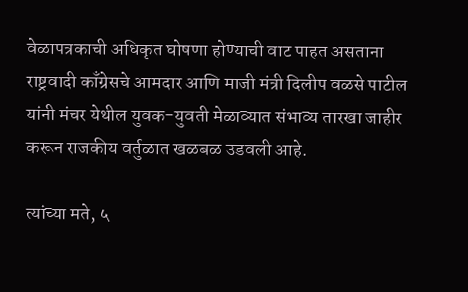वेळापत्रकाची अधिकृत घोषणा होण्याची वाट पाहत असताना राष्ट्रवादी काँग्रेसचे आमदार आणि माजी मंत्री दिलीप वळसे पाटील यांनी मंचर येथील युवक-युवती मेळाव्यात संभाव्य तारखा जाहीर करून राजकीय वर्तुळात खळबळ उडवली आहे.

त्यांच्या मते, ५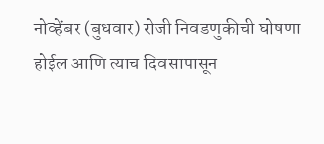नोव्हेंबर (बुधवार) रोजी निवडणुकीची घोषणा होईल आणि त्याच दिवसापासून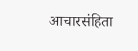आचारसंहिता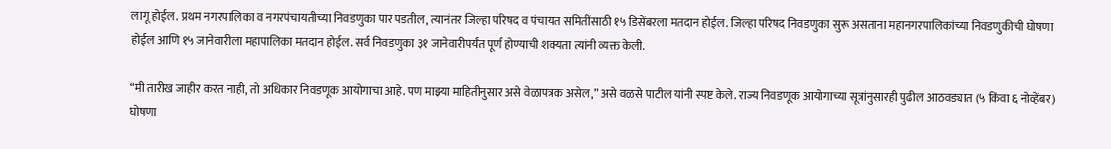लागू होईल. प्रथम नगरपालिका व नगरपंचायतीच्या निवडणुका पार पडतील, त्यानंतर जिल्हा परिषद व पंचायत समितींसाठी १५ डिसेंबरला मतदान होईल. जिल्हा परिषद निवडणुका सुरू असताना महानगरपालिकांच्या निवडणुकीची घोषणा होईल आणि १५ जानेवारीला महापालिका मतदान होईल. सर्व निवडणुका ३१ जानेवारीपर्यंत पूर्ण होण्याची शक्यता त्यांनी व्यक्त केली.

“मी तारीख जाहीर करत नाही, तो अधिकार निवडणूक आयोगाचा आहे. पण माझ्या माहितीनुसार असे वेळापत्रक असेल,” असे वळसे पाटील यांनी स्पष्ट केले. राज्य निवडणूक आयोगाच्या सूत्रांनुसारही पुढील आठवड्यात (५ किंवा ६ नोव्हेंबर) घोषणा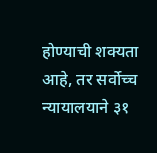होण्याची शक्यता आहे, तर सर्वोच्च न्यायालयाने ३१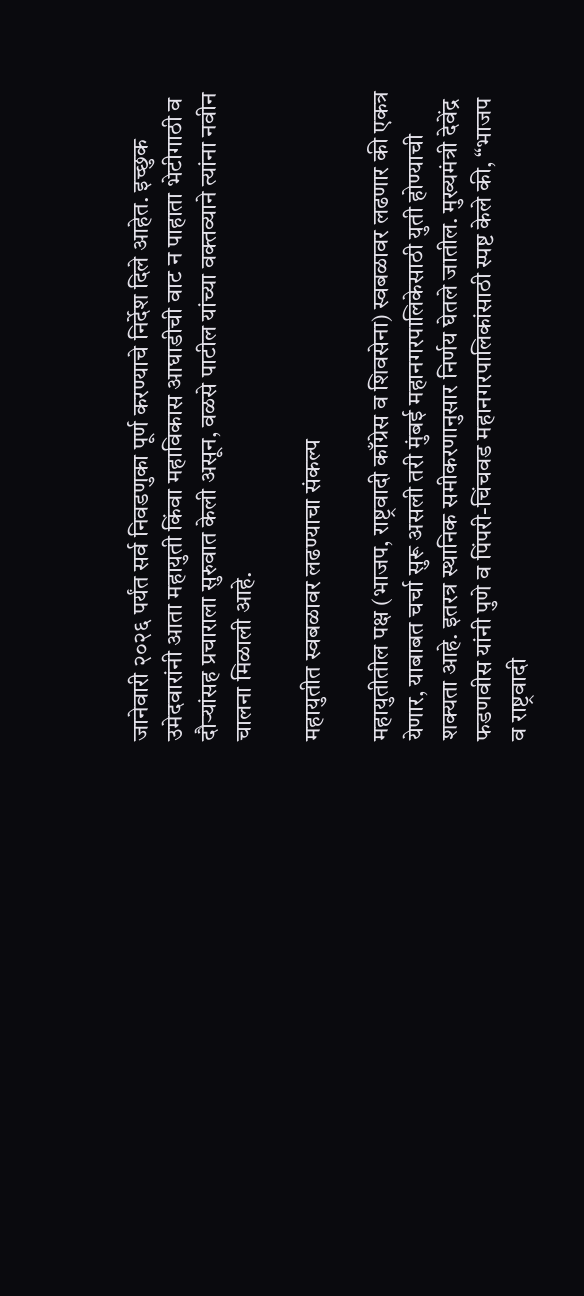जानेवारी २०२६ पर्यंत सर्व निवडणुका पूर्ण करण्याचे निर्देश दिले आहेत. इच्छुक उमेदवारांनी आता महायुती किंवा महाविकास आघाडीची वाट न पाहाता भेटीगाठी व दौऱ्यांसह प्रचाराला सुरुवात केली असून, वळसे पाटील यांच्या वक्तव्याने त्यांना नवीन चालना मिळाली आहे.

महायुतीत स्वबळावर लढण्याचा संकल्प

महायुतीतील पक्ष (भाजप, राष्ट्रवादी काँग्रेस व शिवसेना) स्वबळावर लढणार की एकत्र येणार, याबाबत चर्चा सुरू असली तरी मुंबई महानगरपालिकेसाठी युती होण्याची शक्यता आहे. इतरत्र स्थानिक समीकरणानुसार निर्णय घेतले जातील. मुख्यमंत्री देवेंद्र फडणवीस यांनी पुणे व पिंपरी-चिंचवड महानगरपालिकांसाठी स्पष्ट केले की, “भाजप व राष्ट्रवादी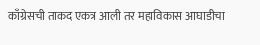काँग्रेसची ताकद एकत्र आली तर महाविकास आघाडीचा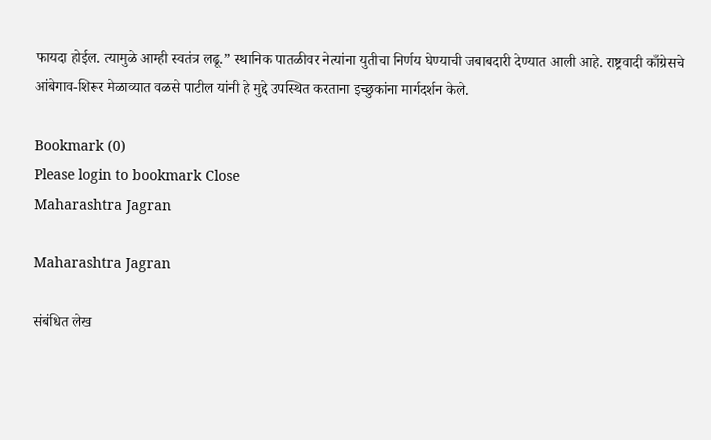फायदा होईल. त्यामुळे आम्ही स्वतंत्र लढू.” स्थानिक पातळीवर नेत्यांना युतीचा निर्णय घेण्याची जबाबदारी देण्यात आली आहे. राष्ट्रवादी काँग्रेसचे आंबेगाव-शिरूर मेळाव्यात वळसे पाटील यांनी हे मुद्दे उपस्थित करताना इच्छुकांना मार्गदर्शन केले.

Bookmark (0)
Please login to bookmark Close
Maharashtra Jagran

Maharashtra Jagran

संबंधित लेख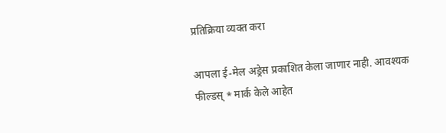प्रतिक्रिया व्यक्त करा

आपला ई-मेल अड्रेस प्रकाशित केला जाणार नाही. आवश्यक फील्डस् * मार्क केले आहेत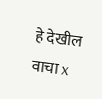हे देखील वाचा x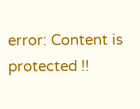error: Content is protected !!